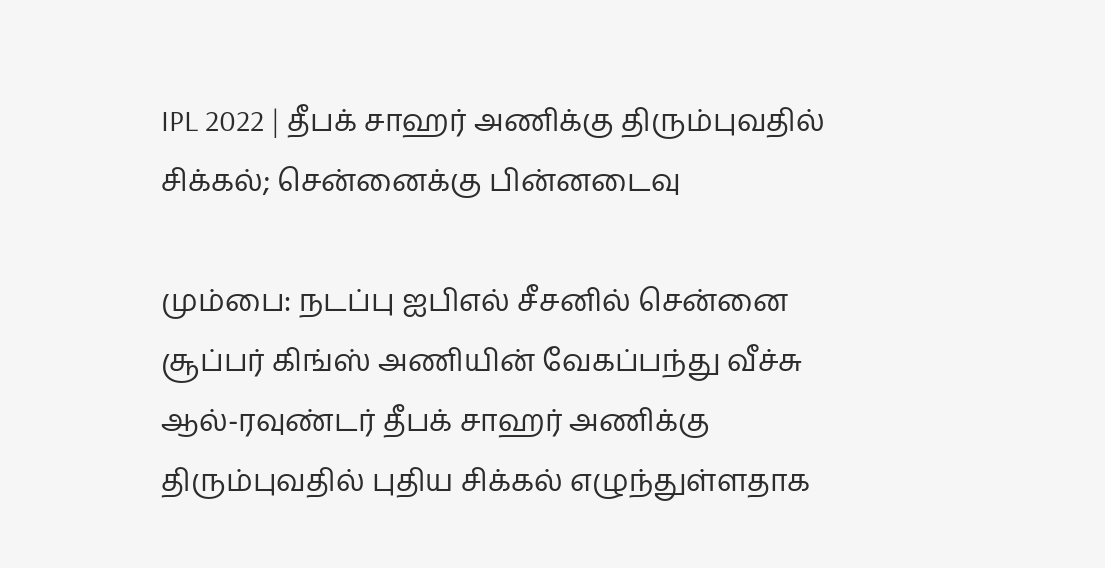IPL 2022 | தீபக் சாஹர் அணிக்கு திரும்புவதில் சிக்கல்; சென்னைக்கு பின்னடைவு

மும்பை: நடப்பு ஐபிஎல் சீசனில் சென்னை சூப்பர் கிங்ஸ் அணியின் வேகப்பந்து வீச்சு ஆல்-ரவுண்டர் தீபக் சாஹர் அணிக்கு திரும்புவதில் புதிய சிக்கல் எழுந்துள்ளதாக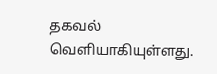தகவல் வெளியாகியுள்ளது.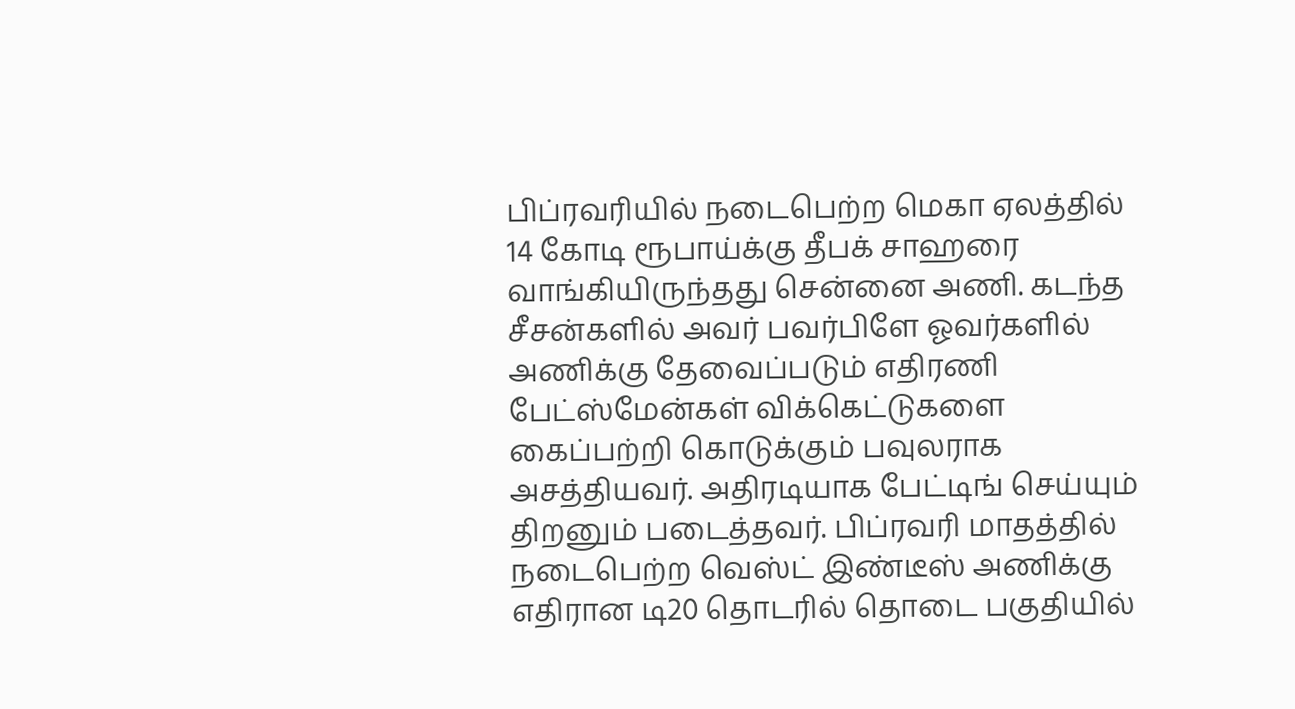பிப்ரவரியில் நடைபெற்ற மெகா ஏலத்தில் 14 கோடி ரூபாய்க்கு தீபக் சாஹரை வாங்கியிருந்தது சென்னை அணி. கடந்த சீசன்களில் அவர் பவர்பிளே ஓவர்களில் அணிக்கு தேவைப்படும் எதிரணி பேட்ஸ்மேன்கள் விக்கெட்டுகளை கைப்பற்றி கொடுக்கும் பவுலராக அசத்தியவர். அதிரடியாக பேட்டிங் செய்யும் திறனும் படைத்தவர். பிப்ரவரி மாதத்தில் நடைபெற்ற வெஸ்ட் இண்டீஸ் அணிக்கு எதிரான டி20 தொடரில் தொடை பகுதியில்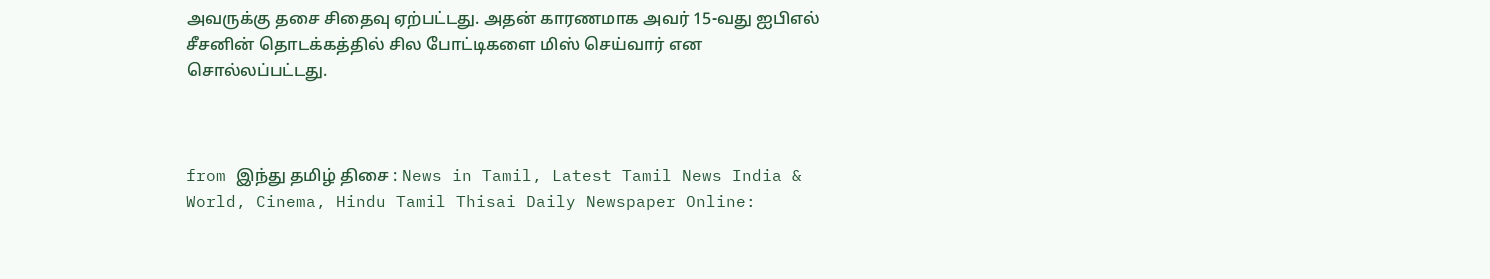அவருக்கு தசை சிதைவு ஏற்பட்டது. அதன் காரணமாக அவர் 15-வது ஐபிஎல் சீசனின் தொடக்கத்தில் சில போட்டிகளை மிஸ் செய்வார் என சொல்லப்பட்டது.



from இந்து தமிழ் திசை : News in Tamil, Latest Tamil News India & World, Cinema, Hindu Tamil Thisai Daily Newspaper Online: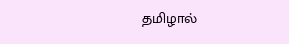தமிழால்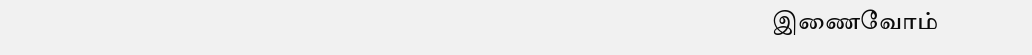இணைவோம்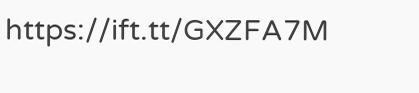https://ift.tt/GXZFA7M